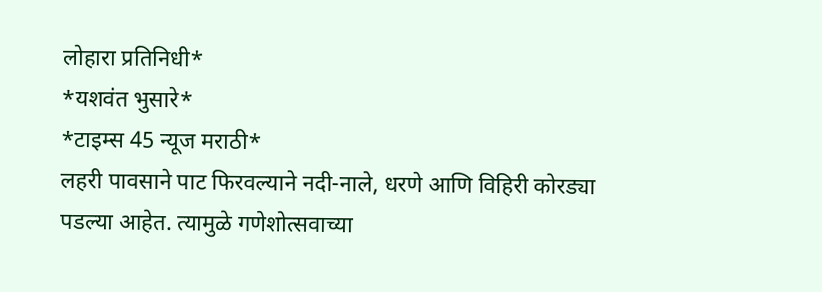लोहारा प्रतिनिधी*
*यशवंत भुसारे*
*टाइम्स 45 न्यूज मराठी*
लहरी पावसाने पाट फिरवल्याने नदी-नाले, धरणे आणि विहिरी कोरड्या पडल्या आहेत. त्यामुळे गणेशोत्सवाच्या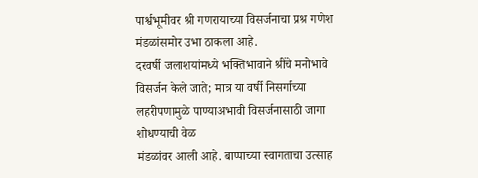पार्श्वभूमीवर श्री गणरायाच्या विसर्जनाचा प्रश्र गणेश मंडळांसमोर उभा ठाकला आहे.
दरवर्षी जलाशयांमध्ये भक्तिभावाने श्रींचे मनोभावे विसर्जन केले जाते; मात्र या वर्षी निसर्गाच्या लहरीपणामुळे पाण्याअभावी विसर्जनासाठी जागा शोधण्याची वेळ
मंडळांवर आली आहे. बाप्पाच्या स्वागताचा उत्साह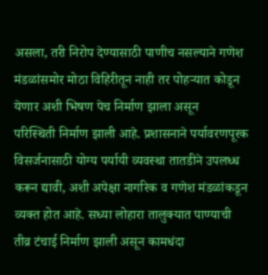असला, तरी निरोप देण्यासाठी पाणीच नसल्याने गणेश मंडळांसमोर मोठा विहिरीतून नाही तर पोहऱ्यात कोडून येणार अशी भिषण पेच निर्माण झाला असून
परिस्थिती निर्माण झाली आहे. प्रशासनाने पर्यावरणपूरक विसर्जनासाठी योग्य पर्यायी व्यवस्था तातडीने उपलध्ध करून द्यावी, अशी अपेक्षा नागरिक व गणेश मंडळांकडून व्यक्त होत आहे. सध्या लोहारा तालुक्यात पाण्याची
तीव्र टंचाई निर्माण झाली असून कामधंदा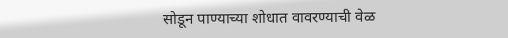सोडून पाण्याच्या शोधात वावरण्याची वेळ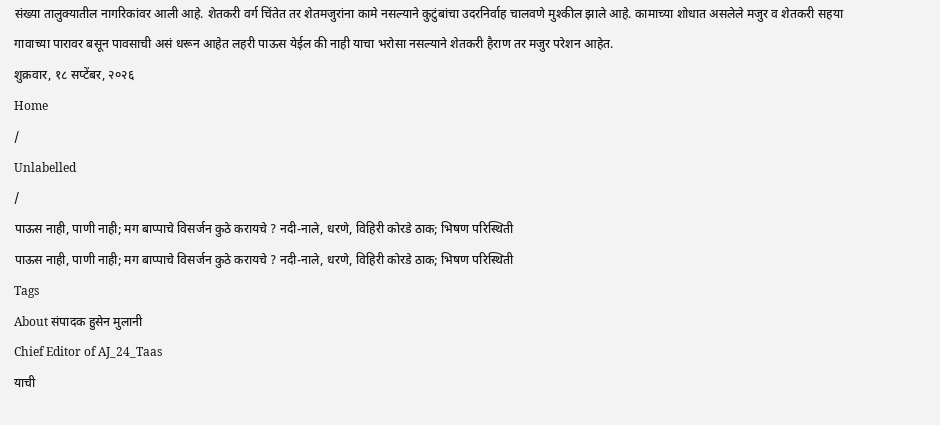संख्या तालुक्यातील नागरिकांवर आली आहे. शेतकरी वर्ग चिंतेत तर शेतमजुरांना कामे नसल्याने कुटुंबांचा उदरनिर्वाह चालवणे मुश्कील झाले आहे. कामाच्या शोधात असलेले मजुर व शेतकरी सहया गावाच्या पारावर बसून पावसाची असं धरून आहेत लहरी पाऊस येईल की नाही याचा भरोसा नसल्याने शेतकरी हैराण तर मजुर परेशन आहेत.
शुक्रवार, १८ सप्टेंबर, २०२६
Home
/
Unlabelled
/
पाऊस नाही, पाणी नाही; मग बाप्पाचे विसर्जन कुठे करायचे ? नदी-नाले, धरणे, विहिरी कोरडे ठाक; भिषण परिस्थिती
पाऊस नाही, पाणी नाही; मग बाप्पाचे विसर्जन कुठे करायचे ? नदी-नाले, धरणे, विहिरी कोरडे ठाक; भिषण परिस्थिती
Tags
About संपादक हुसेन मुलानी
Chief Editor of AJ_24_Taas
याची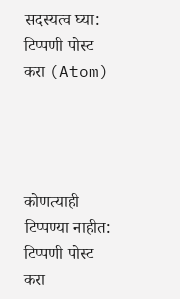सदस्यत्व घ्या:
टिप्पणी पोस्ट करा (Atom)




कोणत्याही टिप्पण्या नाहीत:
टिप्पणी पोस्ट करा